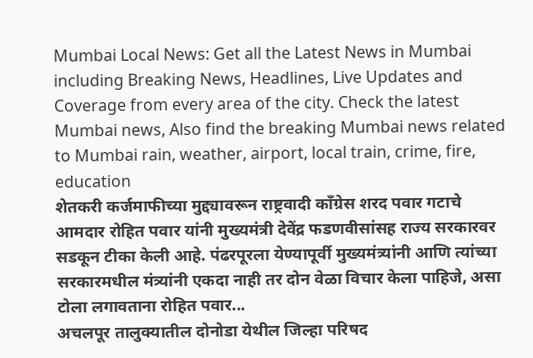Mumbai Local News: Get all the Latest News in Mumbai including Breaking News, Headlines, Live Updates and Coverage from every area of the city. Check the latest Mumbai news, Also find the breaking Mumbai news related to Mumbai rain, weather, airport, local train, crime, fire, education
शेतकरी कर्जमाफीच्या मुद्द्यावरून राष्ट्रवादी कॉंग्रेस शरद पवार गटाचे आमदार रोहित पवार यांनी मुख्यमंत्री देवेंद्र फडणवीसांसह राज्य सरकारवर सडकून टीका केली आहे. पंढरपूरला येण्यापूर्वी मुख्यमंत्र्यांनी आणि त्यांच्या सरकारमधील मंत्र्यांनी एकदा नाही तर दोन वेळा विचार केला पाहिजे, असा टोला लगावताना रोहित पवार...
अचलपूर तालुक्यातील दोनोडा येथील जिल्हा परिषद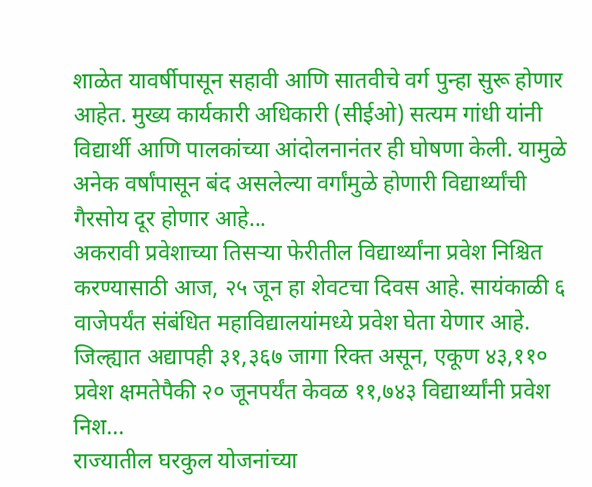शाळेत यावर्षीपासून सहावी आणि सातवीचे वर्ग पुन्हा सुरू होणार आहेत. मुख्य कार्यकारी अधिकारी (सीईओ) सत्यम गांधी यांनी विद्यार्थी आणि पालकांच्या आंदोलनानंतर ही घोषणा केली. यामुळे अनेक वर्षांपासून बंद असलेल्या वर्गांमुळे होणारी विद्यार्थ्यांची गैरसोय दूर होणार आहे...
अकरावी प्रवेशाच्या तिसऱ्या फेरीतील विद्यार्थ्यांना प्रवेश निश्चित करण्यासाठी आज, २५ जून हा शेवटचा दिवस आहे. सायंकाळी ६ वाजेपर्यंत संबंधित महाविद्यालयांमध्ये प्रवेश घेता येणार आहे. जिल्ह्यात अद्यापही ३१,३६७ जागा रिक्त असून, एकूण ४३,११० प्रवेश क्षमतेपैकी २० जूनपर्यंत केवळ ११,७४३ विद्यार्थ्यांनी प्रवेश निश...
राज्यातील घरकुल योजनांच्या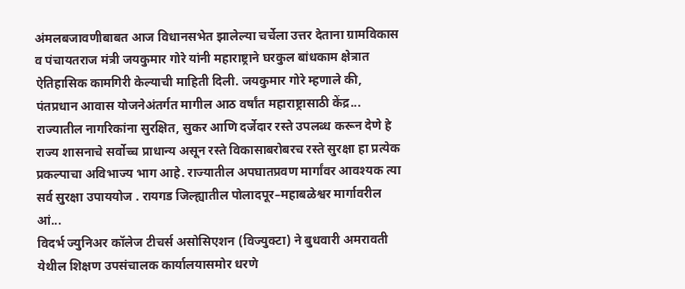अंमलबजावणीबाबत आज विधानसभेत झालेल्या चर्चेला उत्तर देताना ग्रामविकास व पंचायतराज मंत्री जयकुमार गोरे यांनी महाराष्ट्राने घरकुल बांधकाम क्षेत्रात ऐतिहासिक कामगिरी केल्याची माहिती दिली. जयकुमार गोरे म्हणाले की, पंतप्रधान आवास योजनेअंतर्गत मागील आठ वर्षांत महाराष्ट्रासाठी केंद्र...
राज्यातील नागरिकांना सुरक्षित, सुकर आणि दर्जेदार रस्ते उपलब्ध करून देणे हे राज्य शासनाचे सर्वोच्च प्राधान्य असून रस्ते विकासाबरोबरच रस्ते सुरक्षा हा प्रत्येक प्रकल्पाचा अविभाज्य भाग आहे. राज्यातील अपघातप्रवण मार्गांवर आवश्यक त्या सर्व सुरक्षा उपाययोज . रायगड जिल्ह्यातील पोलादपूर–महाबळेश्वर मार्गावरील आं...
विदर्भ ज्युनिअर कॉलेज टीचर्स असोसिएशन (विज्युक्टा) ने बुधवारी अमरावती येथील शिक्षण उपसंचालक कार्यालयासमोर धरणे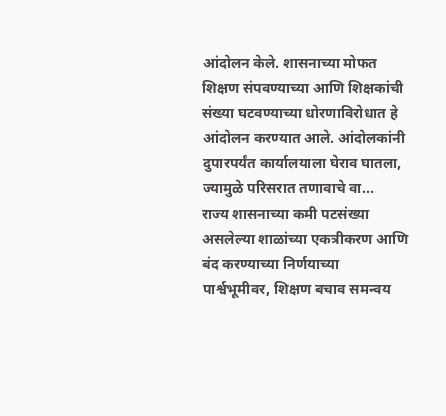आंदोलन केले. शासनाच्या मोफत शिक्षण संपवण्याच्या आणि शिक्षकांची संख्या घटवण्याच्या धोरणाविरोधात हे आंदोलन करण्यात आले. आंदोलकांनी दुपारपर्यंत कार्यालयाला घेराव घातला, ज्यामुळे परिसरात तणावाचे वा...
राज्य शासनाच्या कमी पटसंख्या असलेल्या शाळांच्या एकत्रीकरण आणि बंद करण्याच्या निर्णयाच्या पार्श्वभूमीवर, शिक्षण बचाव समन्वय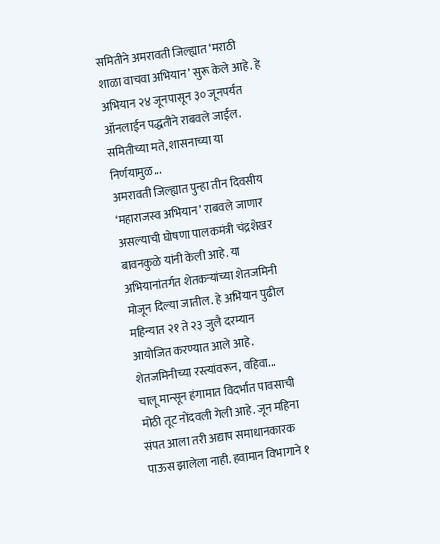समितीने अमरावती जिल्ह्यात ‘मराठी शाळा वाचवा अभियान’ सुरू केले आहे. हे अभियान २४ जूनपासून ३० जूनपर्यंत ऑनलाईन पद्धतीने राबवले जाईल. समितीच्या मते, शासनाच्या या निर्णयामुळ...
अमरावती जिल्ह्यात पुन्हा तीन दिवसीय ‘महाराजस्व अभियान’ राबवले जाणार असल्याची घोषणा पालकमंत्री चंद्रशेखर बावनकुळे यांनी केली आहे. या अभियानांतर्गत शेतकऱ्यांच्या शेतजमिनी मोजून दिल्या जातील. हे अभियान पुढील महिन्यात २१ ते २३ जुलै दरम्यान आयोजित करण्यात आले आहे. शेतजमिनीच्या रस्त्यांवरून, वहिवा...
चालू मान्सून हंगामात विदर्भात पावसाची मोठी तूट नोंदवली गेली आहे. जून महिना संपत आला तरी अद्याप समाधानकारक पाऊस झालेला नाही. हवामान विभागाने १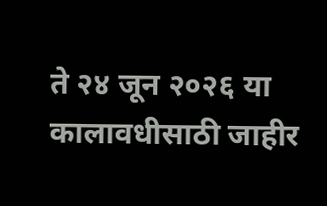ते २४ जून २०२६ या कालावधीसाठी जाहीर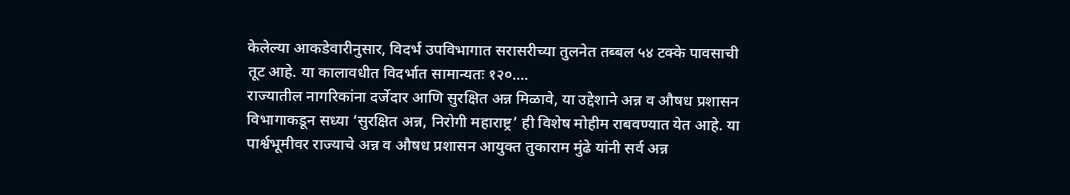केलेल्या आकडेवारीनुसार, विदर्भ उपविभागात सरासरीच्या तुलनेत तब्बल ५४ टक्के पावसाची तूट आहे. या कालावधीत विदर्भात सामान्यतः १२०....
राज्यातील नागरिकांना दर्जेदार आणि सुरक्षित अन्न मिळावे, या उद्देशाने अन्न व औषध प्रशासन विभागाकडून सध्या ‘सुरक्षित अन्न, निरोगी महाराष्ट्र’ ही विशेष मोहीम राबवण्यात येत आहे. या पार्श्वभूमीवर राज्याचे अन्न व औषध प्रशासन आयुक्त तुकाराम मुंढे यांनी सर्व अन्न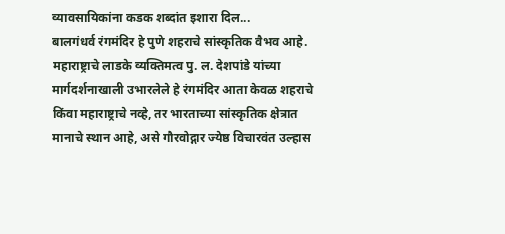व्यावसायिकांना कडक शब्दांत इशारा दिल...
बालगंधर्व रंगमंदिर हे पुणे शहराचे सांस्कृतिक वैभव आहे. महाराष्ट्राचे लाडके व्यक्तिमत्व पु. ल. देशपांडे यांच्या मार्गदर्शनाखाली उभारलेले हे रंगमंदिर आता केवळ शहराचे किंवा महाराष्ट्राचे नव्हे, तर भारताच्या सांस्कृतिक क्षेत्रात मानाचे स्थान आहे, असे गौरवोद्गार ज्येष्ठ विचारवंत उल्हास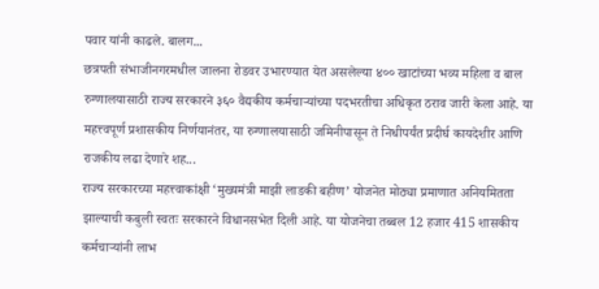पवार यांनी काढले. बालग...
छत्रपती संभाजीनगरमधील जालना रोडवर उभारण्यात येत असलेल्या ४०० खाटांच्या भव्य महिला व बाल रुग्णालयासाठी राज्य सरकारने ३६० वैद्यकीय कर्मचाऱ्यांच्या पदभरतीचा अधिकृत ठराव जारी केला आहे. या महत्त्वपूर्ण प्रशासकीय निर्णयानंतर, या रुग्णालयासाठी जमिनीपासून ते निधीपर्यंत प्रदीर्घ कायदेशीर आणि राजकीय लढा देणारे शह...
राज्य सरकारच्या महत्त्वाकांक्षी ‘मुख्यमंत्री माझी लाडकी बहीण’ योजनेत मोठ्या प्रमाणात अनियमितता झाल्याची कबुली स्वतः सरकारने विधानसभेत दिली आहे. या योजनेचा तब्बल 12 हजार 415 शासकीय कर्मचाऱ्यांनी लाभ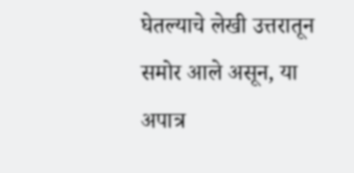घेतल्याचे लेखी उत्तरातून समोर आले असून, या अपात्र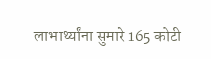लाभार्थ्यांना सुमारे 165 कोटी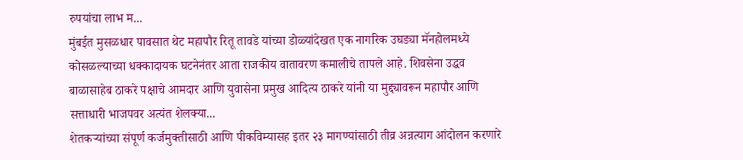रुपयांचा लाभ म...
मुंबईत मुसळधार पावसात थेट महापौर रितू तावडे यांच्या डोळ्यांदेखत एक नागरिक उघड्या मॅनहोलमध्ये कोसळल्याच्या धक्कादायक घटनेनंतर आता राजकीय वातावरण कमालीचे तापले आहे. शिवसेना उद्धव बाळासाहेब ठाकरे पक्षाचे आमदार आणि युवासेना प्रमुख आदित्य ठाकरे यांनी या मुद्द्यावरून महापौर आणि सत्ताधारी भाजपवर अत्यंत शेलक्या...
शेतकऱ्यांच्या संपूर्ण कर्जमुक्तीसाठी आणि पीकविम्यासह इतर २३ मागण्यांसाठी तीव्र अन्नत्याग आंदोलन करणारे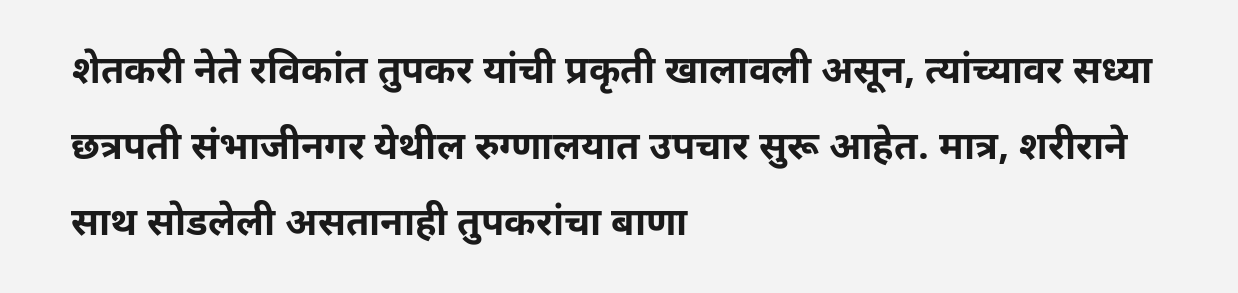शेतकरी नेते रविकांत तुपकर यांची प्रकृती खालावली असून, त्यांच्यावर सध्या छत्रपती संभाजीनगर येथील रुग्णालयात उपचार सुरू आहेत. मात्र, शरीराने साथ सोडलेली असतानाही तुपकरांचा बाणा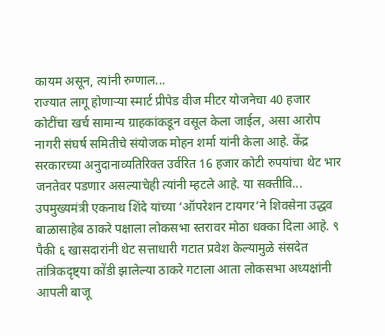कायम असून, त्यांनी रुग्णाल...
राज्यात लागू होणाऱ्या स्मार्ट प्रीपेड वीज मीटर योजनेचा 40 हजार कोटींचा खर्च सामान्य ग्राहकांकडून वसूल केला जाईल, असा आरोप नागरी संघर्ष समितीचे संयोजक मोहन शर्मा यांनी केला आहे. केंद्र सरकारच्या अनुदानाव्यतिरिक्त उर्वरित 16 हजार कोटी रुपयांचा थेट भार जनतेवर पडणार असल्याचेही त्यांनी म्हटले आहे. या सक्तीवि...
उपमुख्यमंत्री एकनाथ शिंदे यांच्या ‘ऑपरेशन टायगर’ने शिवसेना उद्धव बाळासाहेब ठाकरे पक्षाला लोकसभा स्तरावर मोठा धक्का दिला आहे. ९ पैकी ६ खासदारांनी थेट सत्ताधारी गटात प्रवेश केल्यामुळे संसदेत तांत्रिकदृष्ट्या कोंडी झालेल्या ठाकरे गटाला आता लोकसभा अध्यक्षांनी आपली बाजू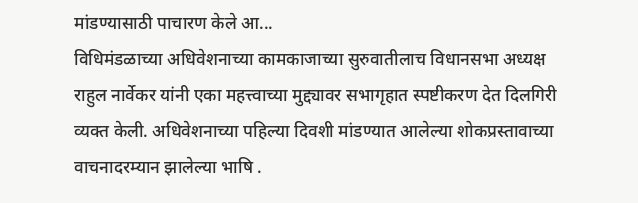मांडण्यासाठी पाचारण केले आ...
विधिमंडळाच्या अधिवेशनाच्या कामकाजाच्या सुरुवातीलाच विधानसभा अध्यक्ष राहुल नार्वेकर यांनी एका महत्त्वाच्या मुद्द्यावर सभागृहात स्पष्टीकरण देत दिलगिरी व्यक्त केली. अधिवेशनाच्या पहिल्या दिवशी मांडण्यात आलेल्या शोकप्रस्तावाच्या वाचनादरम्यान झालेल्या भाषि .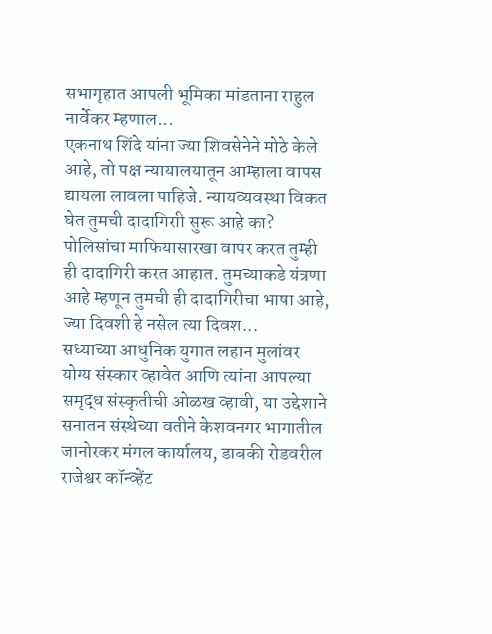सभागृहात आपली भूमिका मांडताना राहुल नार्वेकर म्हणाल...
एकनाथ शिंदे यांना ज्या शिवसेनेने मोठे केले आहे, तो पक्ष न्यायालयातून आम्हाला वापस द्यायला लावला पाहिजे. न्यायव्यवस्था विकत घेत तुमची दादागिराी सुरू आहे का? पोलिसांचा माफियासारखा वापर करत तुम्ही ही दादागिरी करत आहात. तुमच्याकडे यंत्रणा आहे म्हणून तुमची ही दादागिरीचा भाषा आहे, ज्या दिवशी हे नसेल त्या दिवश...
सध्याच्या आधुनिक युगात लहान मुलांवर योग्य संस्कार व्हावेत आणि त्यांना आपल्या समृद्ध संस्कृतीची ओळख व्हावी, या उद्देशाने सनातन संस्थेच्या वतीने केशवनगर भागातील जानोरकर मंगल कार्यालय, डाबकी रोडवरील राजेश्वर कॉन्व्हेंट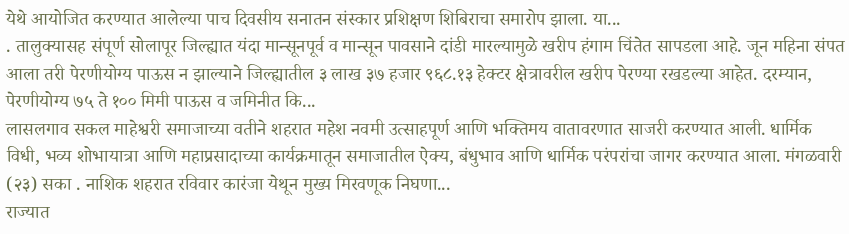येथे आयोजित करण्यात आलेल्या पाच दिवसीय सनातन संस्कार प्रशिक्षण शिबिराचा समारोप झाला. या...
. तालुक्यासह संपूर्ण सोलापूर जिल्ह्यात यंदा मान्सूनपूर्व व मान्सून पावसाने दांडी मारल्यामुळे खरीप हंगाम चिंतेत सापडला आहे. जून महिना संपत आला तरी पेरणीयोग्य पाऊस न झाल्याने जिल्ह्यातील ३ लाख ३७ हजार ९६८.१३ हेक्टर क्षेत्रावरील खरीप पेरण्या रखडल्या आहेत. दरम्यान, पेरणीयोग्य ७५ ते १०० मिमी पाऊस व जमिनीत कि...
लासलगाव सकल माहेश्वरी समाजाच्या वतीने शहरात महेश नवमी उत्साहपूर्ण आणि भक्तिमय वातावरणात साजरी करण्यात आली. धार्मिक विधी, भव्य शोभायात्रा आणि महाप्रसादाच्या कार्यक्रमातून समाजातील ऐक्य, बंधुभाव आणि धार्मिक परंपरांचा जागर करण्यात आला. मंगळवारी (२३) सका . नाशिक शहरात रविवार कारंजा येथून मुख्य मिरवणूक निघणा...
राज्यात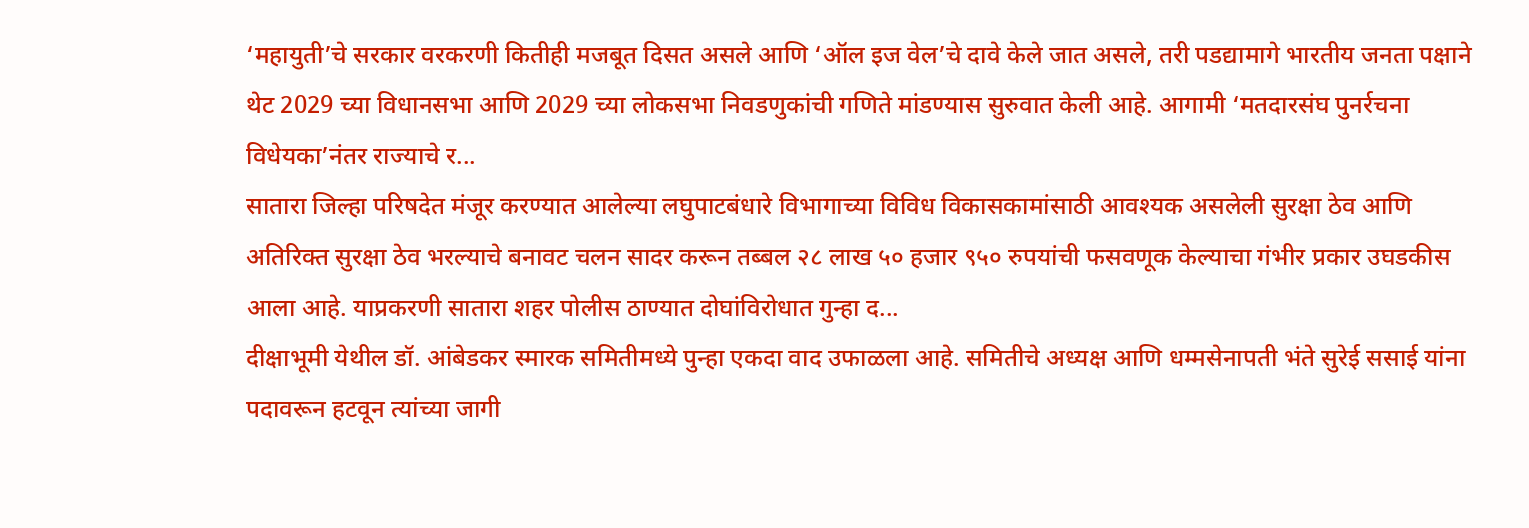‘महायुती’चे सरकार वरकरणी कितीही मजबूत दिसत असले आणि ‘ऑल इज वेल’चे दावे केले जात असले, तरी पडद्यामागे भारतीय जनता पक्षाने थेट 2029 च्या विधानसभा आणि 2029 च्या लोकसभा निवडणुकांची गणिते मांडण्यास सुरुवात केली आहे. आगामी ‘मतदारसंघ पुनर्रचना विधेयका’नंतर राज्याचे र...
सातारा जिल्हा परिषदेत मंजूर करण्यात आलेल्या लघुपाटबंधारे विभागाच्या विविध विकासकामांसाठी आवश्यक असलेली सुरक्षा ठेव आणि अतिरिक्त सुरक्षा ठेव भरल्याचे बनावट चलन सादर करून तब्बल २८ लाख ५० हजार ९५० रुपयांची फसवणूक केल्याचा गंभीर प्रकार उघडकीस आला आहे. याप्रकरणी सातारा शहर पोलीस ठाण्यात दोघांविरोधात गुन्हा द...
दीक्षाभूमी येथील डॉ. आंबेडकर स्मारक समितीमध्ये पुन्हा एकदा वाद उफाळला आहे. समितीचे अध्यक्ष आणि धम्मसेनापती भंते सुरेई ससाई यांना पदावरून हटवून त्यांच्या जागी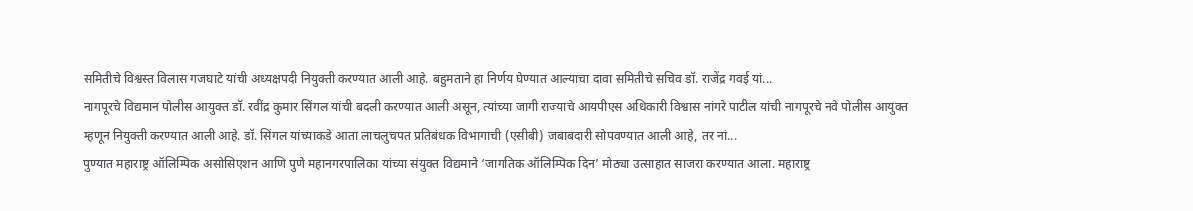समितीचे विश्वस्त विलास गजघाटे यांची अध्यक्षपदी नियुक्ती करण्यात आली आहे. बहुमताने हा निर्णय घेण्यात आल्याचा दावा समितीचे सचिव डॉ. राजेंद्र गवई यां...
नागपूरचे विद्यमान पोलीस आयुक्त डॉ. रवींद्र कुमार सिंगल यांची बदली करण्यात आली असून, त्यांच्या जागी राज्याचे आयपीएस अधिकारी विश्वास नांगरे पाटील यांची नागपूरचे नवे पोलीस आयुक्त म्हणून नियुक्ती करण्यात आली आहे. डॉ. सिंगल यांच्याकडे आता लाचलुचपत प्रतिबंधक विभागाची (एसीबी) जबाबदारी सोपवण्यात आली आहे, तर नां...
पुण्यात महाराष्ट्र ऑलिम्पिक असोसिएशन आणि पुणे महानगरपालिका यांच्या संयुक्त विद्यमाने ‘जागतिक ऑलिम्पिक दिन’ मोठ्या उत्साहात साजरा करण्यात आला. महाराष्ट्र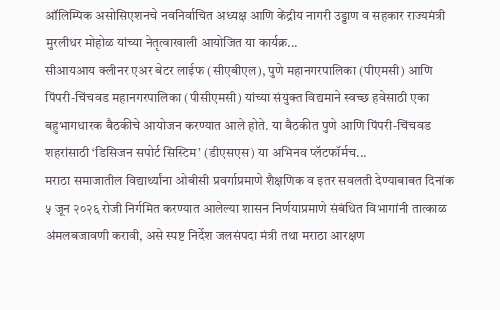ऑलिम्पिक असोसिएशनचे नवनिर्वाचित अध्यक्ष आणि केंद्रीय नागरी उड्डाण व सहकार राज्यमंत्री मुरलीधर मोहोळ यांच्या नेतृत्वाखाली आयोजित या कार्यक्र...
सीआयआय क्लीनर एअर बेटर लाईफ (सीएबीएल), पुणे महानगरपालिका (पीएमसी) आणि पिंपरी-चिंचवड महानगरपालिका (पीसीएमसी) यांच्या संयुक्त विद्यमाने स्वच्छ हवेसाठी एका बहुभागधारक बैठकीचे आयोजन करण्यात आले होते. या बैठकीत पुणे आणि पिंपरी-चिंचवड शहरांसाठी ‘डिसिजन सपोर्ट सिस्टिम’ (डीएसएस) या अभिनव प्लॅटफॉर्मच...
मराठा समाजातील विद्यार्थ्यांना ओबीसी प्रवर्गाप्रमाणे शैक्षणिक व इतर सवलती देण्याबाबत दिनांक ५ जून २०२६ रोजी निर्गमित करण्यात आलेल्या शासन निर्णयाप्रमाणे संबंधित विभागांनी तात्काळ अंमलबजावणी करावी, असे स्पष्ट निर्देश जलसंपदा मंत्री तथा मराठा आरक्षण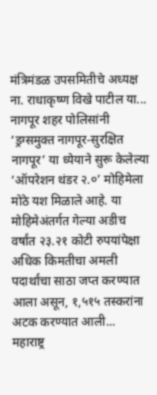मंत्रिमंडळ उपसमितीचे अध्यक्ष ना. राधाकृष्ण विखे पाटील या...
नागपूर शहर पोलिसांनी ‘ड्रग्समुक्त नागपूर-सुरक्षित नागपूर’ या ध्येयाने सुरू केलेल्या ‘ऑपरेशन थंडर २.०’ मोहिमेला मोठे यश मिळाले आहे. या मोहिमेअंतर्गत गेल्या अडीच वर्षांत २३.२१ कोटी रुपयांपेक्षा अधिक किमतीचा अमली पदार्थांचा साठा जप्त करण्यात आला असून, १,५१५ तस्करांना अटक करण्यात आली...
महाराष्ट्र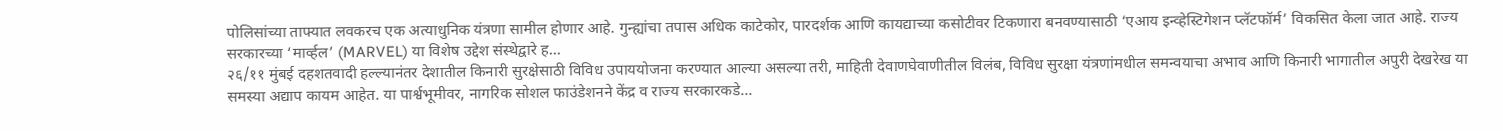पोलिसांच्या ताफ्यात लवकरच एक अत्याधुनिक यंत्रणा सामील होणार आहे. गुन्ह्यांचा तपास अधिक काटेकोर, पारदर्शक आणि कायद्याच्या कसोटीवर टिकणारा बनवण्यासाठी ‘एआय इन्व्हेस्टिगेशन प्लॅटफॉर्म’ विकसित केला जात आहे. राज्य सरकारच्या ‘मार्व्हल’ (MARVEL) या विशेष उद्देश संस्थेद्वारे ह...
२६/११ मुंबई दहशतवादी हल्ल्यानंतर देशातील किनारी सुरक्षेसाठी विविध उपाययोजना करण्यात आल्या असल्या तरी, माहिती देवाणघेवाणीतील विलंब, विविध सुरक्षा यंत्रणांमधील समन्वयाचा अभाव आणि किनारी भागातील अपुरी देखरेख या समस्या अद्याप कायम आहेत. या पार्श्वभूमीवर, नागरिक सोशल फाउंडेशनने केंद्र व राज्य सरकारकडे...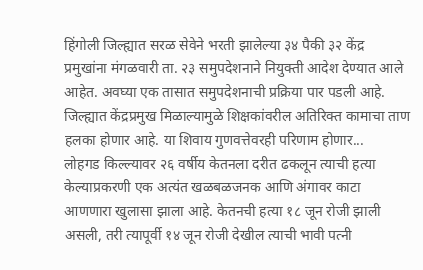हिंगोली जिल्ह्यात सरळ सेवेने भरती झालेल्या ३४ पैकी ३२ केंद्र प्रमुखांना मंगळवारी ता. २३ समुपदेशनाने नियुक्ती आदेश देण्यात आले आहेत. अवघ्या एक तासात समुपदेशनाची प्रक्रिया पार पडली आहे. जिल्ह्यात केंद्रप्रमुख मिळाल्यामुळे शिक्षकांवरील अतिरिक्त कामाचा ताण हलका होणार आहे. या शिवाय गुणवत्तेवरही परिणाम होणार...
लोहगड किल्ल्यावर २६ वर्षीय केतनला दरीत ढकलून त्याची हत्या केल्याप्रकरणी एक अत्यंत खळबळजनक आणि अंगावर काटा आणणारा खुलासा झाला आहे. केतनची हत्या १८ जून रोजी झाली असली, तरी त्यापूर्वी १४ जून रोजी देखील त्याची भावी पत्नी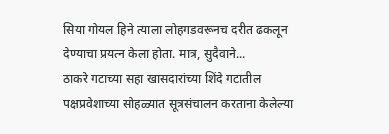सिया गोयल हिने त्याला लोहगडवरूनच दरीत ढकलून देण्याचा प्रयत्न केला होता. मात्र, सुदैवाने...
ठाकरे गटाच्या सहा खासदारांच्या शिंदे गटातील पक्षप्रवेशाच्या सोहळ्यात सूत्रसंचालन करताना केलेल्या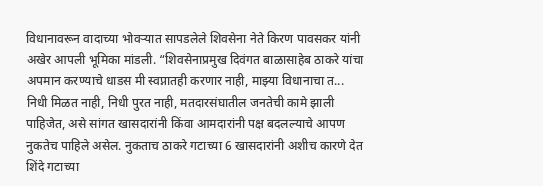विधानावरून वादाच्या भोवऱ्यात सापडलेले शिवसेना नेते किरण पावसकर यांनी अखेर आपली भूमिका मांडली. “शिवसेनाप्रमुख दिवंगत बाळासाहेब ठाकरे यांचा अपमान करण्याचे धाडस मी स्वप्नातही करणार नाही, माझ्या विधानाचा त...
निधी मिळत नाही, निधी पुरत नाही, मतदारसंघातील जनतेची कामे झाली पाहिजेत, असे सांगत खासदारांनी किंवा आमदारांनी पक्ष बदलल्याचे आपण नुकतेच पाहिले असेल. नुकताच ठाकरे गटाच्या 6 खासदारांनी अशीच कारणे देत शिंदे गटाच्या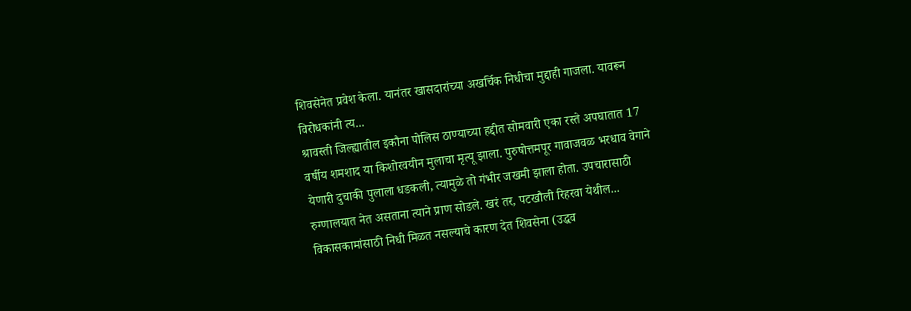शिवसेनेत प्रवेश केला. यानंतर खासदारांच्या अखर्चिक निधीचा मुद्दाही गाजला. यावरून विरोधकांनी त्य...
श्रावस्ती जिल्ह्यातील इकौना पोलिस ठाण्याच्या हद्दीत सोमवारी एका रस्ते अपघातात 17 वर्षीय शमशाद या किशोरवयीन मुलाचा मृत्यू झाला. पुरुषोत्तमपूर गावाजवळ भरधाव वेगाने येणारी दुचाकी पुलाला धडकली, त्यामुळे तो गंभीर जखमी झाला होता. उपचारासाठी रुग्णालयात नेत असताना त्याने प्राण सोडले. खरं तर, पटखौली रिहरवा येथील...
विकासकामांसाठी निधी मिळत नसल्याचे कारण देत शिवसेना (उद्धव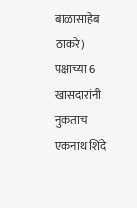बाळासाहेब ठाकरे) पक्षाच्या 6 खासदारांनी नुकताच एकनाथ शिंदे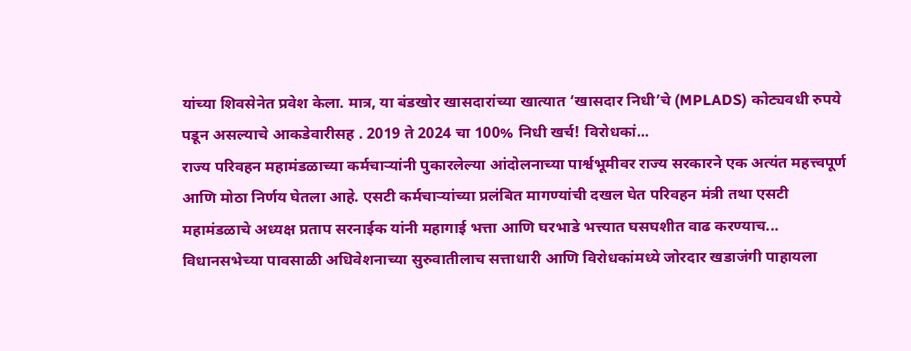यांच्या शिवसेनेत प्रवेश केला. मात्र, या बंडखोर खासदारांच्या खात्यात ‘खासदार निधी’चे (MPLADS) कोट्यवधी रुपये पडून असल्याचे आकडेवारीसह . 2019 ते 2024 चा 100% निधी खर्च! विरोधकां...
राज्य परिवहन महामंडळाच्या कर्मचाऱ्यांनी पुकारलेल्या आंदोलनाच्या पार्श्वभूमीवर राज्य सरकारने एक अत्यंत महत्त्वपूर्ण आणि मोठा निर्णय घेतला आहे. एसटी कर्मचाऱ्यांच्या प्रलंबित मागण्यांची दखल घेत परिवहन मंत्री तथा एसटी महामंडळाचे अध्यक्ष प्रताप सरनाईक यांनी महागाई भत्ता आणि घरभाडे भत्त्यात घसघशीत वाढ करण्याच...
विधानसभेच्या पावसाळी अधिवेशनाच्या सुरुवातीलाच सत्ताधारी आणि विरोधकांमध्ये जोरदार खडाजंगी पाहायला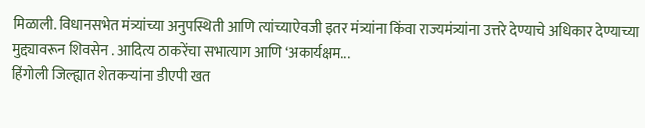मिळाली. विधानसभेत मंत्र्यांच्या अनुपस्थिती आणि त्यांच्याऐवजी इतर मंत्र्यांना किंवा राज्यमंत्र्यांना उत्तरे देण्याचे अधिकार देण्याच्या मुद्द्यावरून शिवसेन . आदित्य ठाकरेंचा सभात्याग आणि ‘अकार्यक्षम...
हिंगोली जिल्ह्यात शेतकऱ्यांना डीएपी खत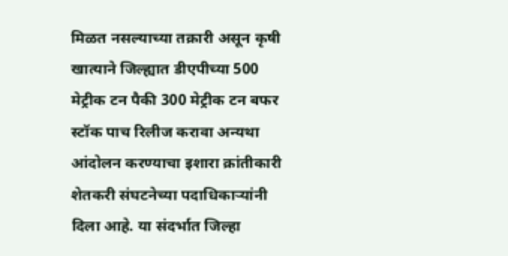मिळत नसल्याच्या तक्रारी असून कृषी खात्याने जिल्ह्यात डीएपीच्या 500 मेट्रीक टन पैकी 300 मेट्रीक टन बफर स्टॉक पाच रिलीज करावा अन्यथा आंदोलन करण्याचा इशारा क्रांतीकारी शेतकरी संघटनेच्या पदाधिकाऱ्यांनी दिला आहे. या संदर्भात जिल्हा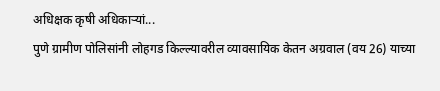अधिक्षक कृषी अधिकाऱ्यां...
पुणे ग्रामीण पोलिसांनी लोहगड किल्ल्यावरील व्यावसायिक केतन अग्रवाल (वय 26) याच्या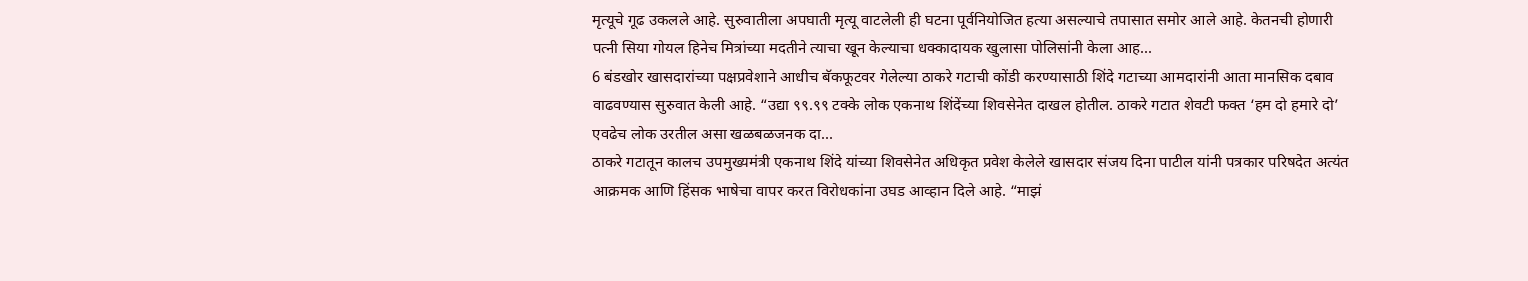मृत्यूचे गूढ उकलले आहे. सुरुवातीला अपघाती मृत्यू वाटलेली ही घटना पूर्वनियोजित हत्या असल्याचे तपासात समोर आले आहे. केतनची होणारी पत्नी सिया गोयल हिनेच मित्रांच्या मदतीने त्याचा खून केल्याचा धक्कादायक खुलासा पोलिसांनी केला आह...
6 बंडखोर खासदारांच्या पक्षप्रवेशाने आधीच बॅकफूटवर गेलेल्या ठाकरे गटाची कोंडी करण्यासाठी शिंदे गटाच्या आमदारांनी आता मानसिक दबाव वाढवण्यास सुरुवात केली आहे. “उद्या ९९.९९ टक्के लोक एकनाथ शिंदेंच्या शिवसेनेत दाखल होतील. ठाकरे गटात शेवटी फक्त ‘हम दो हमारे दो’ एवढेच लोक उरतील असा खळबळजनक दा...
ठाकरे गटातून कालच उपमुख्यमंत्री एकनाथ शिंदे यांच्या शिवसेनेत अधिकृत प्रवेश केलेले खासदार संजय दिना पाटील यांनी पत्रकार परिषदेत अत्यंत आक्रमक आणि हिंसक भाषेचा वापर करत विरोधकांना उघड आव्हान दिले आहे. “माझं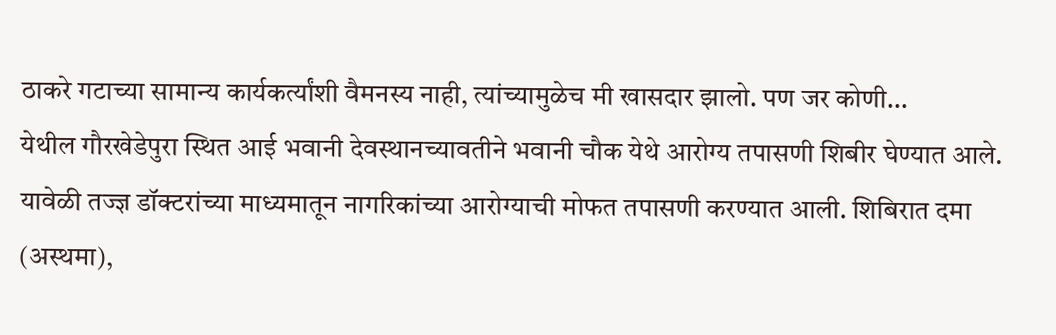ठाकरे गटाच्या सामान्य कार्यकर्त्यांशी वैमनस्य नाही, त्यांच्यामुळेच मी खासदार झालो. पण जर कोणी...
येथील गौरखेडेपुरा स्थित आई भवानी देवस्थानच्यावतीने भवानी चौक येथे आरोग्य तपासणी शिबीर घेण्यात आले. यावेळी तज्ज्ञ डॉक्टरांच्या माध्यमातून नागरिकांच्या आरोग्याची मोफत तपासणी करण्यात आली. शिबिरात दमा (अस्थमा),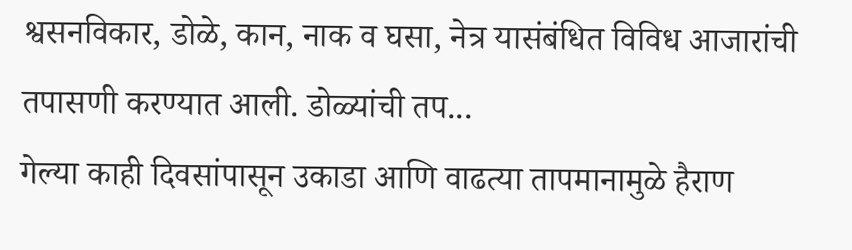श्वसनविकार, डोळे, कान, नाक व घसा, नेत्र यासंबंधित विविध आजारांची तपासणी करण्यात आली. डोळ्यांची तप...
गेल्या काही दिवसांपासून उकाडा आणि वाढत्या तापमानामुळे हैराण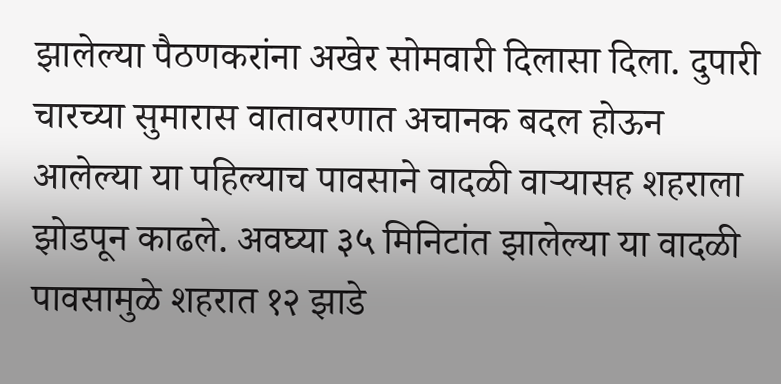झालेल्या पैठणकरांना अखेर सोमवारी दिलासा दिला. दुपारी चारच्या सुमारास वातावरणात अचानक बदल होऊन आलेल्या या पहिल्याच पावसाने वादळी वाऱ्यासह शहराला झोडपून काढले. अवघ्या ३५ मिनिटांत झालेल्या या वादळी पावसामुळे शहरात १२ झाडे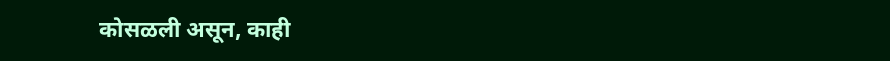कोसळली असून, काही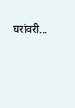घरांवरी...